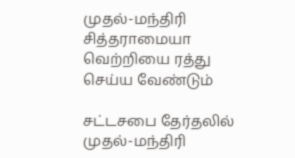முதல்-மந்திரி சித்தராமையா வெற்றியை ரத்து செய்ய வேண்டும்

சட்டசபை தேர்தலில் முதல்-மந்திரி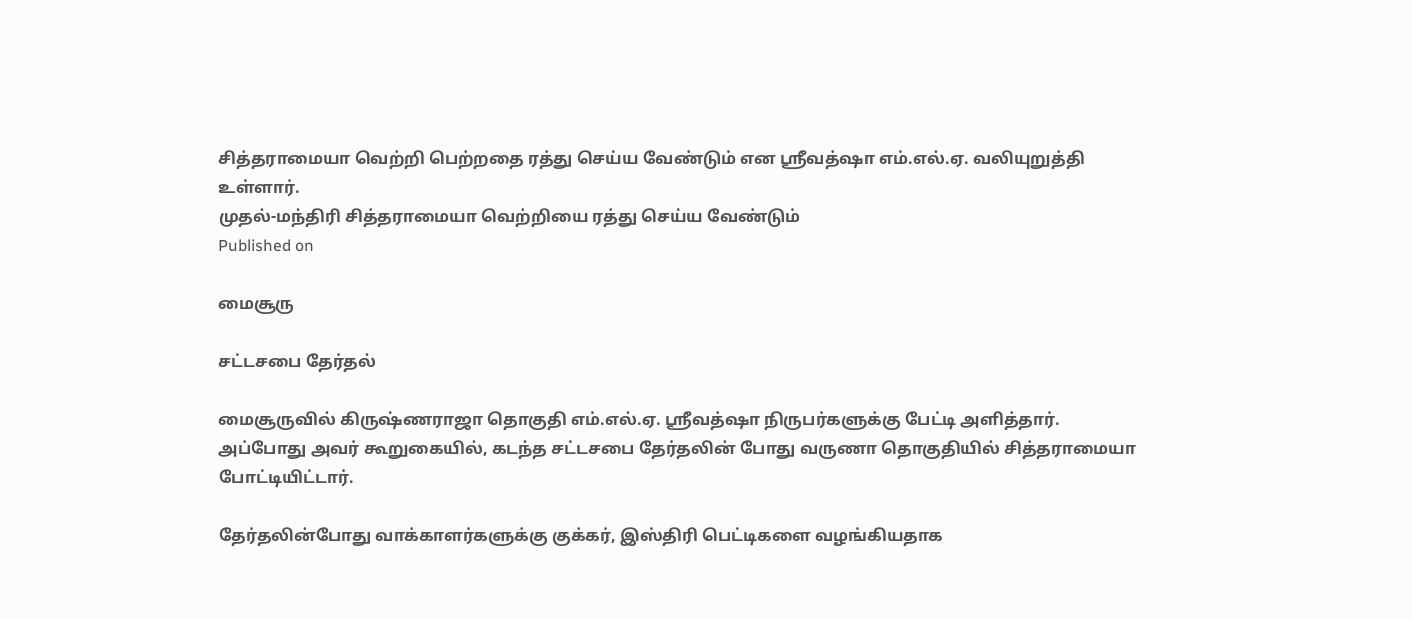சித்தராமையா வெற்றி பெற்றதை ரத்து செய்ய வேண்டும் என ஸ்ரீவத்ஷா எம்.எல்.ஏ. வலியுறுத்தி உள்ளார்.
முதல்-மந்திரி சித்தராமையா வெற்றியை ரத்து செய்ய வேண்டும்
Published on

மைசூரு

சட்டசபை தேர்தல்

மைசூருவில் கிருஷ்ணராஜா தொகுதி எம்.எல்.ஏ. ஸ்ரீவத்ஷா நிருபர்களுக்கு பேட்டி அளித்தார். அப்போது அவர் கூறுகையில், கடந்த சட்டசபை தேர்தலின் போது வருணா தொகுதியில் சித்தராமையா போட்டியிட்டார்.

தேர்தலின்போது வாக்காளர்களுக்கு குக்கர், இஸ்திரி பெட்டிகளை வழங்கியதாக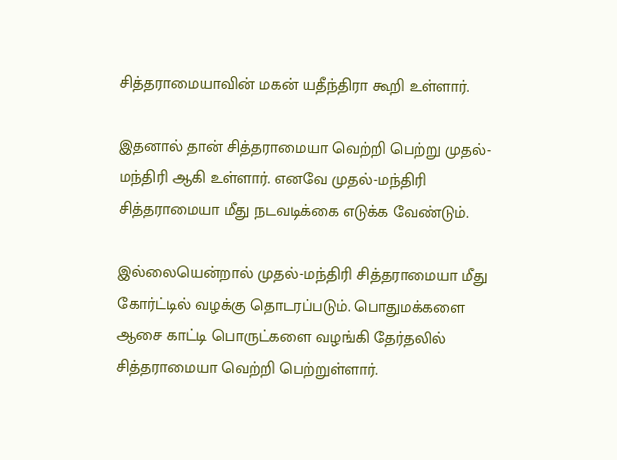சித்தராமையாவின் மகன் யதீந்திரா கூறி உள்ளார்.

இதனால் தான் சித்தராமையா வெற்றி பெற்று முதல்-மந்திரி ஆகி உள்ளார். எனவே முதல்-மந்திரி சித்தராமையா மீது நடவடிக்கை எடுக்க வேண்டும்.

இல்லையென்றால் முதல்-மந்திரி சித்தராமையா மீது கோர்ட்டில் வழக்கு தொடரப்படும். பொதுமக்களை ஆசை காட்டி பொருட்களை வழங்கி தேர்தலில் சித்தராமையா வெற்றி பெற்றுள்ளார்.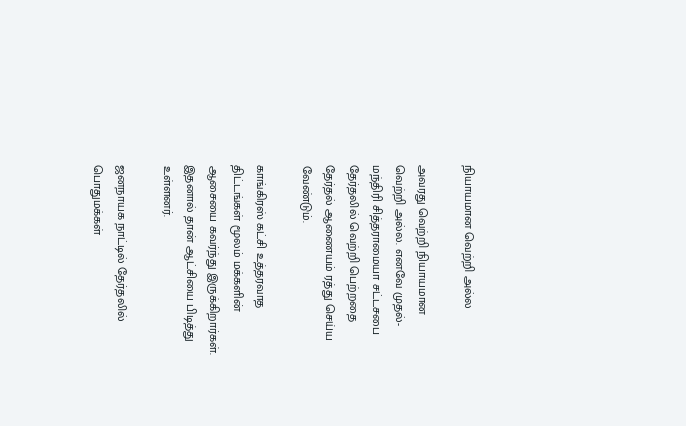நியாயமான வெற்றி அல்ல

அவரது வெற்றி நியாயமான வெற்றி அல்ல. எனவே முதல்-மந்திரி சித்தராமையா சட்டசபை தேர்தலில் வெற்றி பெற்றதை தேர்தல் ஆணையம் ரத்து செய்ய வேண்டும்.

காங்கிரஸ் கட்சி உத்தரவாத திட்டங்கள் மூலம் மக்களின் ஆசையை கவர்ந்து இருக்கிறார்கள். இதனால் தான் ஆட்சியை பிடித்து உள்ளனர்.

ஜனநாயக நாட்டில் தேர்தலில் பொதுமக்கள்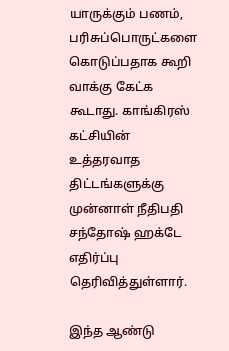யாருக்கும் பணம், பரிசுப்பொருட்களை கொடுப்பதாக கூறி வாக்கு கேட்க கூடாது. காங்கிரஸ் கட்சியின் உத்தரவாத திட்டங்களுக்கு முன்னாள் நீதிபதி சந்தோஷ் ஹக்டே எதிர்ப்பு தெரிவித்துள்ளார்.

இந்த ஆண்டு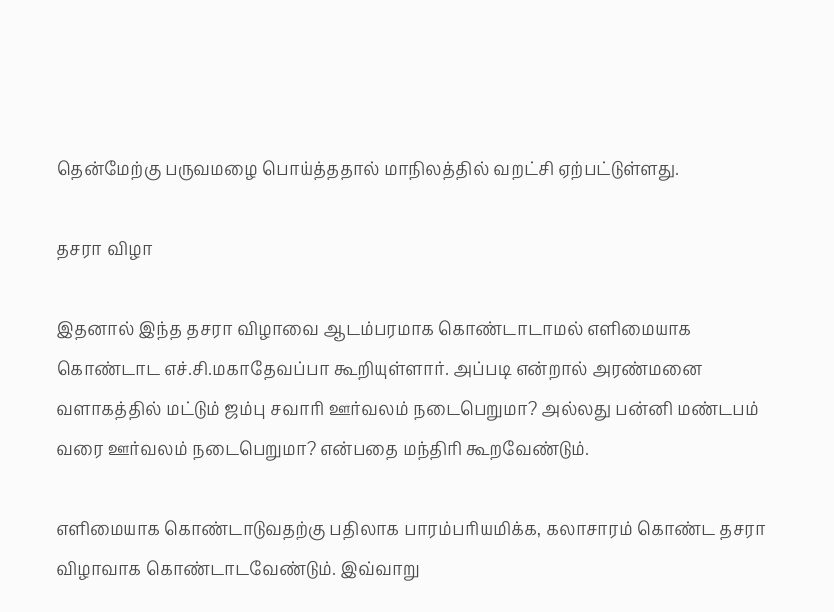தென்மேற்கு பருவமழை பொய்த்ததால் மாநிலத்தில் வறட்சி ஏற்பட்டுள்ளது.

தசரா விழா

இதனால் இந்த தசரா விழாவை ஆடம்பரமாக கொண்டாடாமல் எளிமையாக கொண்டாட எச்.சி.மகாதேவப்பா கூறியுள்ளார். அப்படி என்றால் அரண்மனை வளாகத்தில் மட்டும் ஜம்பு சவாரி ஊர்வலம் நடைபெறுமா? அல்லது பன்னி மண்டபம் வரை ஊர்வலம் நடைபெறுமா? என்பதை மந்திரி கூறவேண்டும்.

எளிமையாக கொண்டாடுவதற்கு பதிலாக பாரம்பரியமிக்க, கலாசாரம் கொண்ட தசரா விழாவாக கொண்டாடவேண்டும். இவ்வாறு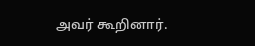அவர் கூறினார்.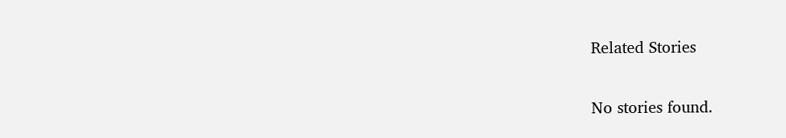Related Stories

No stories found.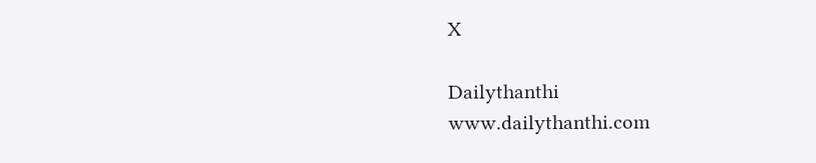X

Dailythanthi
www.dailythanthi.com